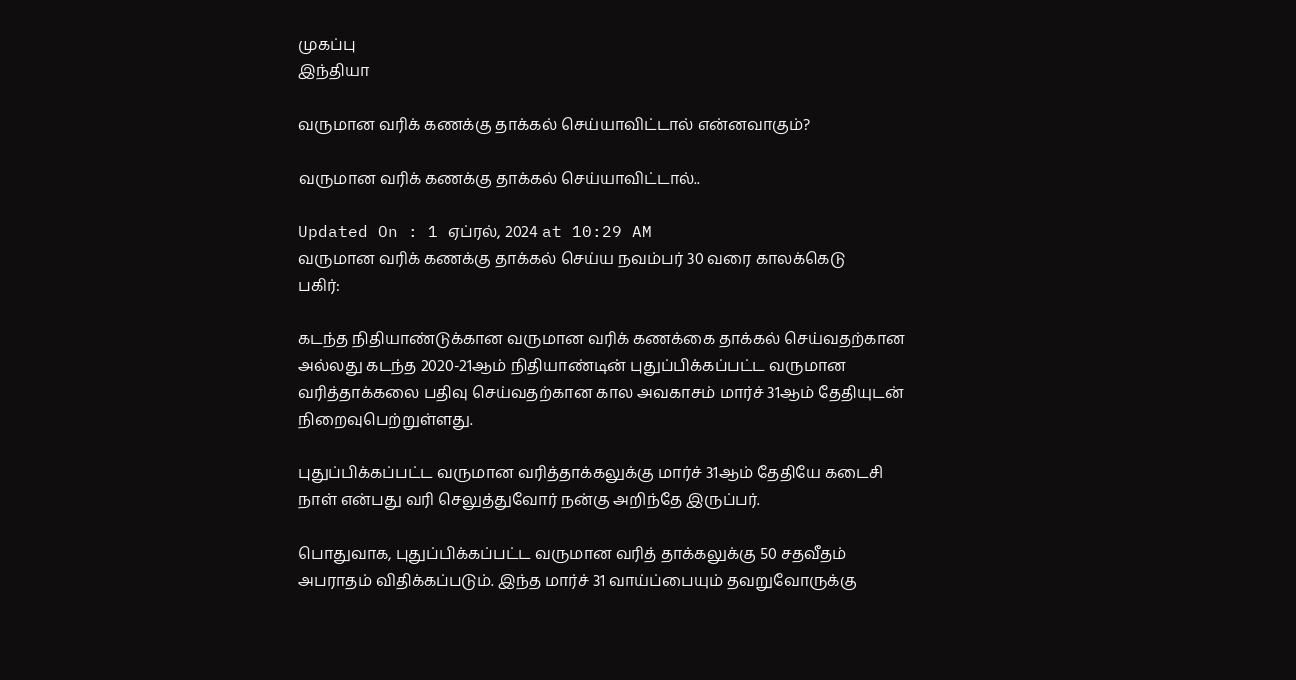முகப்பு
இந்தியா

வருமான வரிக் கணக்கு தாக்கல் செய்யாவிட்டால் என்னவாகும்?

வருமான வரிக் கணக்கு தாக்கல் செய்யாவிட்டால்..

Updated On : 1 ஏப்ரல், 2024 at 10:29 AM
வருமான வரிக் கணக்கு தாக்கல் செய்ய நவம்பர் 30 வரை காலக்கெடு
பகிர்:

கடந்த நிதியாண்டுக்கான வருமான வரிக் கணக்கை தாக்கல் செய்வதற்கான அல்லது கடந்த 2020-21ஆம் நிதியாண்டின் புதுப்பிக்கப்பட்ட வருமான வரித்தாக்கலை பதிவு செய்வதற்கான கால அவகாசம் மார்ச் 31ஆம் தேதியுடன் நிறைவுபெற்றுள்ளது.

புதுப்பிக்கப்பட்ட வருமான வரித்தாக்கலுக்கு மார்ச் 31ஆம் தேதியே கடைசி நாள் என்பது வரி செலுத்துவோர் நன்கு அறிந்தே இருப்பர்.

பொதுவாக, புதுப்பிக்கப்பட்ட வருமான வரித் தாக்கலுக்கு 50 சதவீதம் அபராதம் விதிக்கப்படும். இந்த மார்ச் 31 வாய்ப்பையும் தவறுவோருக்கு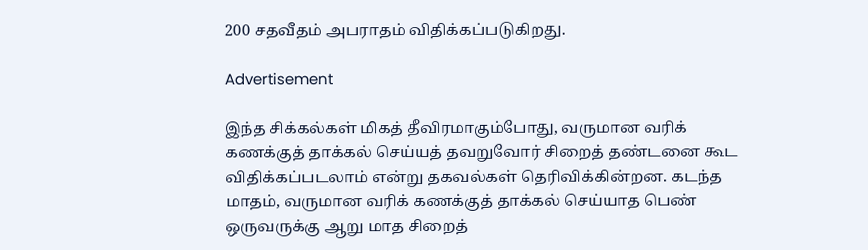200 சதவீதம் அபராதம் விதிக்கப்படுகிறது.

Advertisement

இந்த சிக்கல்கள் மிகத் தீவிரமாகும்போது, வருமான வரிக் கணக்குத் தாக்கல் செய்யத் தவறுவோர் சிறைத் தண்டனை கூட விதிக்கப்படலாம் என்று தகவல்கள் தெரிவிக்கின்றன. கடந்த மாதம், வருமான வரிக் கணக்குத் தாக்கல் செய்யாத பெண் ஒருவருக்கு ஆறு மாத சிறைத்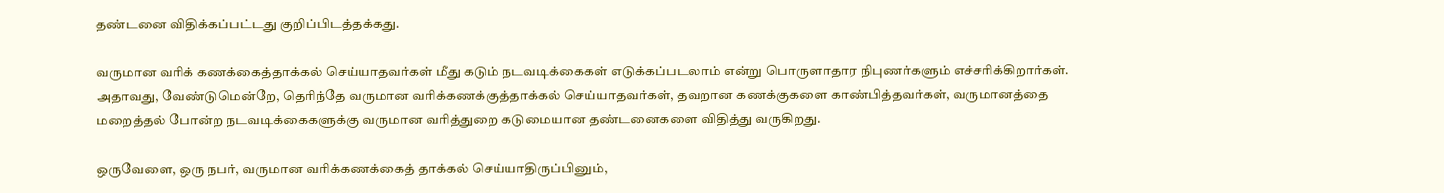தண்டனை விதிக்கப்பட்டது குறிப்பிடத்தக்கது.

வருமான வரிக் கணக்கைத்தாக்கல் செய்யாதவர்கள் மீது கடும் நடவடிக்கைகள் எடுக்கப்படலாம் என்று பொருளாதார நிபுணர்களும் எச்சரிக்கிறார்கள். அதாவது, வேண்டுமென்றே, தெரிந்தே வருமான வரிக்கணக்குத்தாக்கல் செய்யாதவர்கள், தவறான கணக்குகளை காண்பித்தவர்கள், வருமானத்தை மறைத்தல் போன்ற நடவடிக்கைகளுக்கு வருமான வரித்துறை கடுமையான தண்டனைகளை விதித்து வருகிறது.

ஒருவேளை, ஒரு நபர், வருமான வரிக்கணக்கைத் தாக்கல் செய்யாதிருப்பினும்,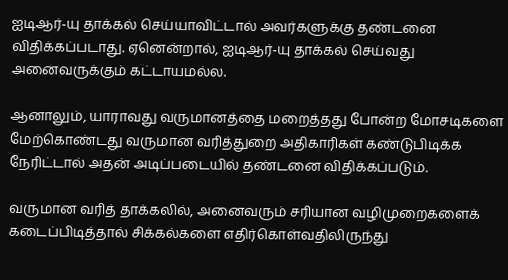ஐடிஆர்-யு தாக்கல் செய்யாவிட்டால் அவர்களுக்கு தண்டனை விதிக்கப்படாது. ஏனென்றால், ஐடிஆர்-யு தாக்கல் செய்வது அனைவருக்கும் கட்டாயமல்ல.

ஆனாலும், யாராவது வருமானத்தை மறைத்தது போன்ற மோசடிகளை மேற்கொண்டது வருமான வரித்துறை அதிகாரிகள் கண்டுபிடிக்க நேரிட்டால் அதன் அடிப்படையில் தண்டனை விதிக்கப்படும்.

வருமான வரித் தாக்கலில், அனைவரும் சரியான வழிமுறைகளைக் கடைப்பிடித்தால் சிக்கல்களை எதிர்கொள்வதிலிருந்து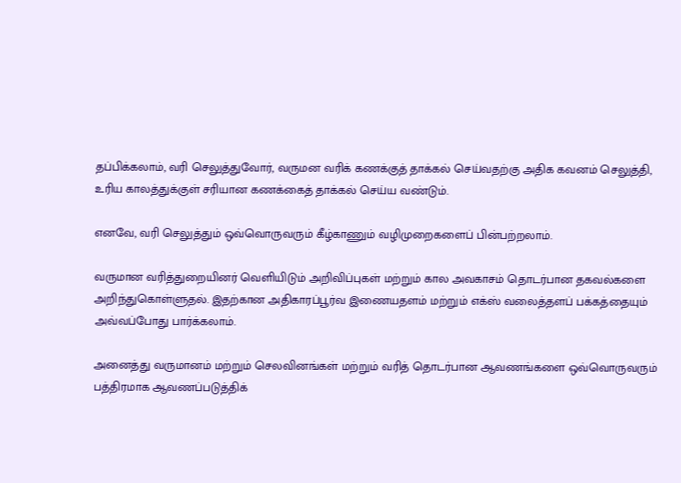தப்பிக்கலாம், வரி செலுத்துவோர், வருமன வரிக் கணக்குத் தாக்கல் செய்வதற்கு அதிக கவனம் செலுத்தி, உரிய காலத்துக்குள் சரியான கணக்கைத் தாக்கல் செய்ய வண்டும்.

எனவே, வரி செலுத்தும் ஒவ்வொருவரும் கீழ்காணும் வழிமுறைகளைப் பின்பற்றலாம்.

வருமான வரித்துறையினர் வெளியிடும் அறிவிப்புகள் மற்றும் கால அவகாசம் தொடர்பான தகவல்களை அறிந்துகொள்ளுதல். இதற்கான அதிகாரப்பூர்வ இணையதளம் மற்றும் எக்ஸ் வலைத்தளப் பக்கத்தையும் அவ்வப்போது பார்க்கலாம்.

அனைத்து வருமானம் மற்றும் செலவினங்கள் மற்றும் வரித் தொடர்பான ஆவணங்களை ஒவ்வொருவரும் பத்திரமாக ஆவணப்படுத்திக்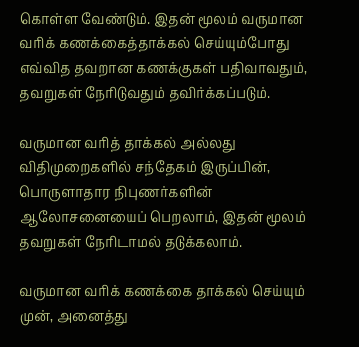கொள்ள வேண்டும். இதன் மூலம் வருமான வரிக் கணக்கைத்தாக்கல் செய்யும்போது எவ்வித தவறான கணக்குகள் பதிவாவதும், தவறுகள் நேரிடுவதும் தவிர்க்கப்படும்.

வருமான வரித் தாக்கல் அல்லது விதிமுறைகளில் சந்தேகம் இருப்பின், பொருளாதார நிபுணர்களின் ஆலோசனையைப் பெறலாம், இதன் மூலம் தவறுகள் நேரிடாமல் தடுக்கலாம்.

வருமான வரிக் கணக்கை தாக்கல் செய்யும் முன், அனைத்து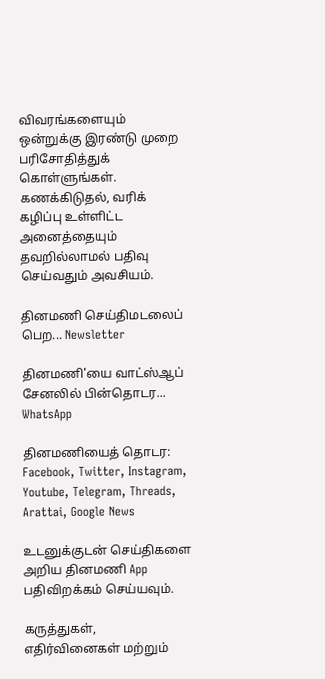விவரங்களையும் ஒன்றுக்கு இரண்டு முறை பரிசோதித்துக் கொள்ளுங்கள். கணக்கிடுதல், வரிக் கழிப்பு உள்ளிட்ட அனைத்தையும் தவறில்லாமல் பதிவு செய்வதும் அவசியம்.

தினமணி செய்திமடலைப் பெற... Newsletter

தினமணி'யை வாட்ஸ்ஆப் சேனலில் பின்தொடர... WhatsApp

தினமணியைத் தொடர: Facebook, Twitter, Instagram, Youtube, Telegram, Threads, Arattai, Google News

உடனுக்குடன் செய்திகளை அறிய தினமணி App பதிவிறக்கம் செய்யவும்.

கருத்துகள், எதிர்வினைகள் மற்றும்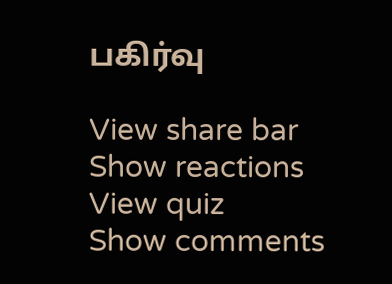பகிர்வு

View share bar
Show reactions
View quiz
Show comments